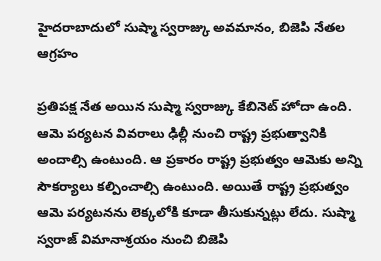హైదరాబాదులో సుష్మా స్వరాజ్కు అవమానం, బిజెపి నేతల ఆగ్రహం

ప్రతిపక్ష నేత అయిన సుష్మా స్వరాజ్కు కేబినెట్ హోదా ఉంది. ఆమె పర్యటన వివరాలు ఢిల్లీ నుంచి రాష్ట్ర ప్రభుత్వానికి అందాల్సి ఉంటుంది. ఆ ప్రకారం రాష్ట్ర ప్రభుత్వం ఆమెకు అన్ని సౌకర్యాలు కల్పించాల్సి ఉంటుంది. అయితే రాష్ట్ర ప్రభుత్వం ఆమె పర్యటనను లెక్కలోకి కూడా తీసుకున్నట్లు లేదు. సుష్మా స్వరాజ్ విమానాశ్రయం నుంచి బిజెపి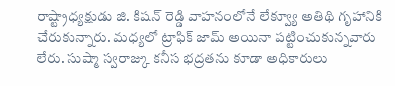రాష్ట్రాధ్యక్షుడు జి. కిషన్ రెడ్డి వాహనంలోనే లేక్వ్యూ అతిథి గృహానికి చేరుకున్నారు. మధ్యలో ట్రాఫిక్ జామ్ అయినా పట్టించుకున్నవారు లేరు. సుష్మా స్వరాజ్కు కనీస భద్రతను కూడా అధికారులు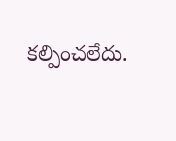కల్పించలేదు.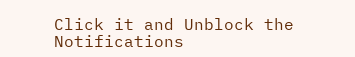Click it and Unblock the Notifications